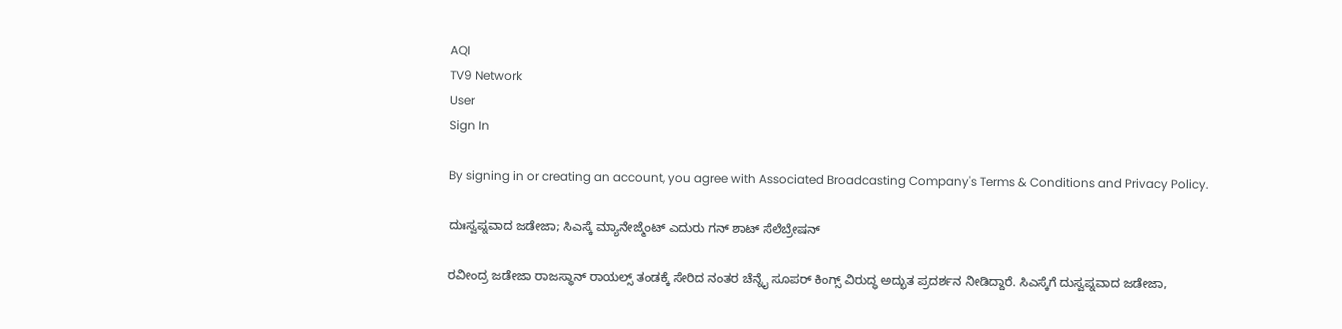AQI
TV9 Network
User
Sign In

By signing in or creating an account, you agree with Associated Broadcasting Company's Terms & Conditions and Privacy Policy.

ದುಃಸ್ವಪ್ನವಾದ ಜಡೇಜಾ; ಸಿಎಸ್ಕೆ ಮ್ಯಾನೇಜ್ಮೆಂಟ್ ಎದುರು ಗನ್ ಶಾಟ್ ಸೆಲೆಬ್ರೇಷನ್

ರವೀಂದ್ರ ಜಡೇಜಾ ರಾಜಸ್ಥಾನ್ ರಾಯಲ್ಸ್ ತಂಡಕ್ಕೆ ಸೇರಿದ ನಂತರ ಚೆನ್ನೈ ಸೂಪರ್ ಕಿಂಗ್ಸ್ ವಿರುದ್ಧ ಅದ್ಭುತ ಪ್ರದರ್ಶನ ನೀಡಿದ್ದಾರೆ. ಸಿಎಸ್ಕೆಗೆ ದುಸ್ವಪ್ನವಾದ ಜಡೇಜಾ,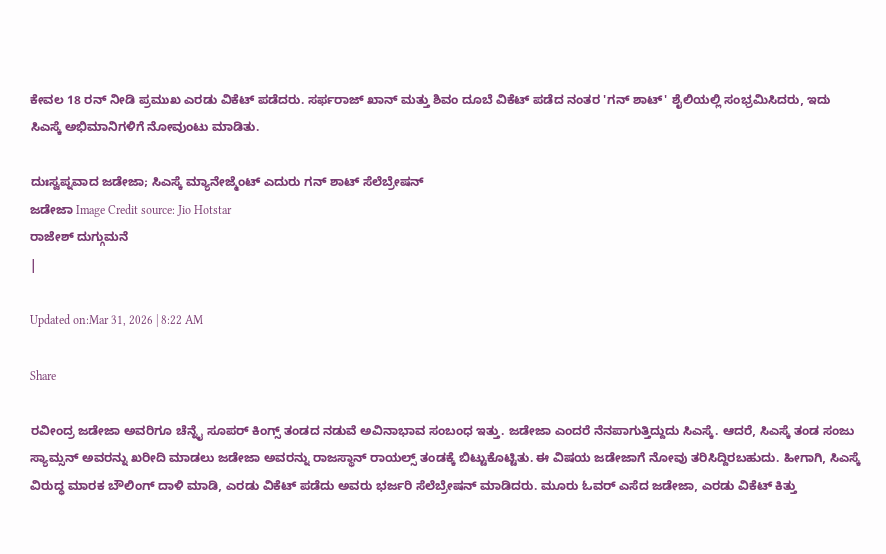ಕೇವಲ 18 ರನ್ ನೀಡಿ ಪ್ರಮುಖ ಎರಡು ವಿಕೆಟ್ ಪಡೆದರು. ಸರ್ಫರಾಜ್ ಖಾನ್ ಮತ್ತು ಶಿವಂ ದೂಬೆ ವಿಕೆಟ್ ಪಡೆದ ನಂತರ 'ಗನ್ ಶಾಟ್' ಶೈಲಿಯಲ್ಲಿ ಸಂಭ್ರಮಿಸಿದರು, ಇದು ಸಿಎಸ್ಕೆ ಅಭಿಮಾನಿಗಳಿಗೆ ನೋವುಂಟು ಮಾಡಿತು.

ದುಃಸ್ವಪ್ನವಾದ ಜಡೇಜಾ; ಸಿಎಸ್ಕೆ ಮ್ಯಾನೇಜ್ಮೆಂಟ್ ಎದುರು ಗನ್ ಶಾಟ್ ಸೆಲೆಬ್ರೇಷನ್
ಜಡೇಜಾ Image Credit source: Jio Hotstar
ರಾಜೇಶ್ ದುಗ್ಗುಮನೆ
|

Updated on:Mar 31, 2026 | 8:22 AM

Share

ರವೀಂದ್ರ ಜಡೇಜಾ ಅವರಿಗೂ ಚೆನ್ನೈ ಸೂಪರ್ ಕಿಂಗ್ಸ್ ತಂಡದ ನಡುವೆ ಅವಿನಾಭಾವ ಸಂಬಂಧ ಇತ್ತು. ಜಡೇಜಾ ಎಂದರೆ ನೆನಪಾಗುತ್ತಿದ್ದುದು ಸಿಎಸ್ಕೆ. ಆದರೆ, ಸಿಎಸ್ಕೆ ತಂಡ ಸಂಜು ಸ್ಯಾಮ್ಸನ್ ಅವರನ್ನು ಖರೀದಿ ಮಾಡಲು ಜಡೇಜಾ ಅವರನ್ನು ರಾಜಸ್ಥಾನ್ ರಾಯಲ್ಸ್ ತಂಡಕ್ಕೆ ಬಿಟ್ಟುಕೊಟ್ಟಿತು. ಈ ವಿಷಯ ಜಡೇಜಾಗೆ ನೋವು ತರಿಸಿದ್ದಿರಬಹುದು. ಹೀಗಾಗಿ, ಸಿಎಸ್ಕೆ ವಿರುದ್ಧ ಮಾರಕ ಬೌಲಿಂಗ್ ದಾಳಿ ಮಾಡಿ, ಎರಡು ವಿಕೆಟ್ ಪಡೆದು ಅವರು ಭರ್ಜರಿ ಸೆಲೆಬ್ರೇಷನ್ ಮಾಡಿದರು. ಮೂರು ಓವರ್ ಎಸೆದ ಜಡೇಜಾ, ಎರಡು ವಿಕೆಟ್ ಕಿತ್ತು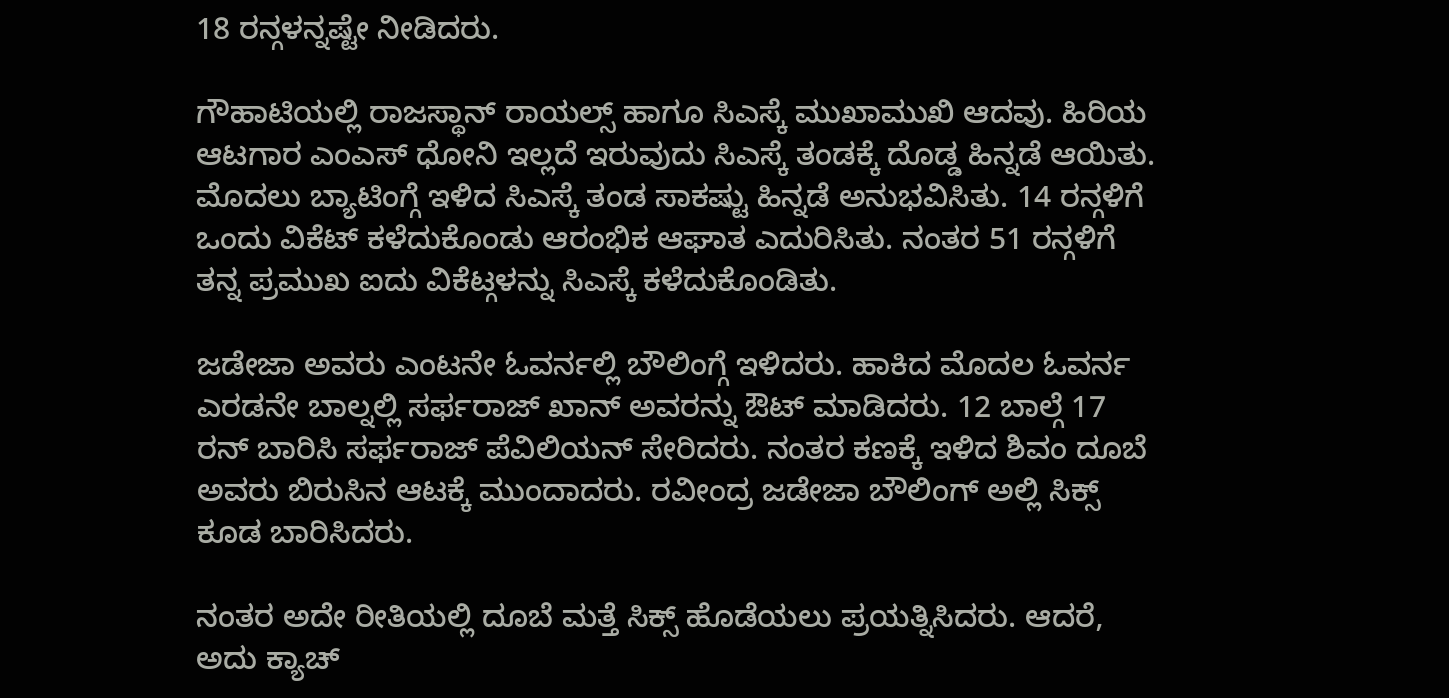18 ರನ್ಗಳನ್ನಷ್ಟೇ ನೀಡಿದರು.

ಗೌಹಾಟಿಯಲ್ಲಿ ರಾಜಸ್ಥಾನ್ ರಾಯಲ್ಸ್ ಹಾಗೂ ಸಿಎಸ್ಕೆ ಮುಖಾಮುಖಿ ಆದವು. ಹಿರಿಯ ಆಟಗಾರ ಎಂಎಸ್ ಧೋನಿ ಇಲ್ಲದೆ ಇರುವುದು ಸಿಎಸ್ಕೆ ತಂಡಕ್ಕೆ ದೊಡ್ಡ ಹಿನ್ನಡೆ ಆಯಿತು. ಮೊದಲು ಬ್ಯಾಟಿಂಗ್ಗೆ ಇಳಿದ ಸಿಎಸ್ಕೆ ತಂಡ ಸಾಕಷ್ಟು ಹಿನ್ನಡೆ ಅನುಭವಿಸಿತು. 14 ರನ್ಗಳಿಗೆ ಒಂದು ವಿಕೆಟ್ ಕಳೆದುಕೊಂಡು ಆರಂಭಿಕ ಆಘಾತ ಎದುರಿಸಿತು. ನಂತರ 51 ರನ್ಗಳಿಗೆ ತನ್ನ ಪ್ರಮುಖ ಐದು ವಿಕೆಟ್ಗಳನ್ನು ಸಿಎಸ್ಕೆ ಕಳೆದುಕೊಂಡಿತು.

ಜಡೇಜಾ ಅವರು ಎಂಟನೇ ಓವರ್ನಲ್ಲಿ ಬೌಲಿಂಗ್ಗೆ ಇಳಿದರು. ಹಾಕಿದ ಮೊದಲ ಓವರ್ನ ಎರಡನೇ ಬಾಲ್ನಲ್ಲಿ ಸರ್ಫರಾಜ್ ಖಾನ್ ಅವರನ್ನು ಔಟ್ ಮಾಡಿದರು. 12 ಬಾಲ್ಗೆ 17 ರನ್ ಬಾರಿಸಿ ಸರ್ಫರಾಜ್ ಪೆವಿಲಿಯನ್ ಸೇರಿದರು. ನಂತರ ಕಣಕ್ಕೆ ಇಳಿದ ಶಿವಂ ದೂಬೆ ಅವರು ಬಿರುಸಿನ ಆಟಕ್ಕೆ ಮುಂದಾದರು. ರವೀಂದ್ರ ಜಡೇಜಾ ಬೌಲಿಂಗ್ ಅಲ್ಲಿ ಸಿಕ್ಸ್ ಕೂಡ ಬಾರಿಸಿದರು.

ನಂತರ ಅದೇ ರೀತಿಯಲ್ಲಿ ದೂಬೆ ಮತ್ತೆ ಸಿಕ್ಸ್ ಹೊಡೆಯಲು ಪ್ರಯತ್ನಿಸಿದರು. ಆದರೆ, ಅದು ಕ್ಯಾಚ್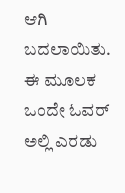ಆಗಿ ಬದಲಾಯಿತು. ಈ ಮೂಲಕ ಒಂದೇ ಓವರ್ ಅಲ್ಲಿ ಎರಡು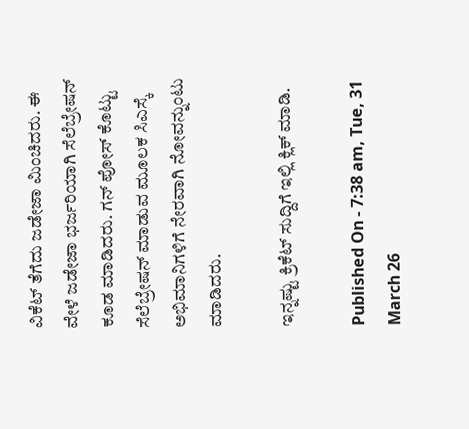ವಿಕೆಟ್ ತೆಗೆದು ಜಡೇಜಾ ಮಿಂಚಿದರು. ಈ ವೇಳೆ ಜಡೇಜಾ ಭರ್ಜರಿಯಾಗಿ ಸೆಲೆಬ್ರೇಷನ್ ಕೂಡ ಮಾಡಿದರು. ಗನ್ ಪೋಸ್ ಕೊಟ್ಟು ಸೆಲೆಬ್ರೇಷನ್ ಮಾಡುವ ಮೂಲಕ ಸಿಎಸ್ಕೆ ಅಭಿಮಾನಿಗಳಿಗೆ ನೇರವಾಗಿ ನೋವನ್ನುಂಟು ಮಾಡಿದರು.

ಇನ್ನಷ್ಟು ಕ್ರಿಕೆಟ್ ಸುದ್ದಿಗೆ ಇಲ್ಲಿ ಕ್ಲಿಕ್ ಮಾಡಿ.

Published On - 7:38 am, Tue, 31 March 26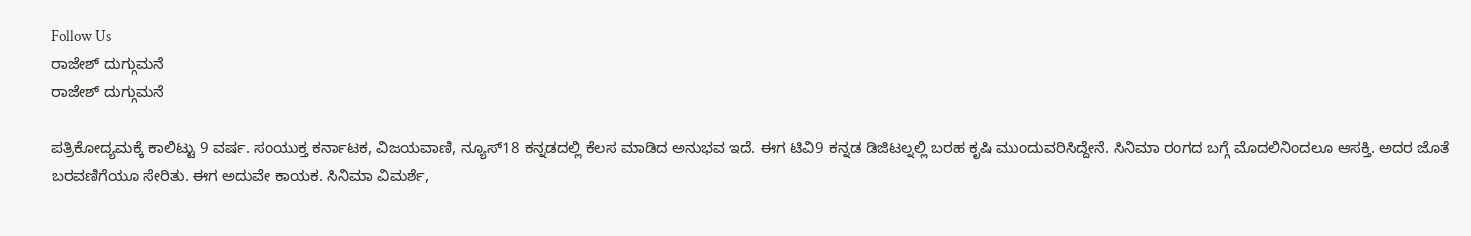Follow Us
ರಾಜೇಶ್ ದುಗ್ಗುಮನೆ
ರಾಜೇಶ್ ದುಗ್ಗುಮನೆ

ಪತ್ರಿಕೋದ್ಯಮಕ್ಕೆ ಕಾಲಿಟ್ಟು 9 ವರ್ಷ. ಸಂಯುಕ್ತ ಕರ್ನಾಟಕ, ವಿಜಯವಾಣಿ, ನ್ಯೂಸ್18 ಕನ್ನಡದಲ್ಲಿ ಕೆಲಸ ಮಾಡಿದ ಅನುಭವ ಇದೆ. ಈಗ ಟಿವಿ9 ಕನ್ನಡ ಡಿಜಿಟಲ್ನಲ್ಲಿ ಬರಹ ಕೃಷಿ ಮುಂದುವರಿಸಿದ್ದೇನೆ. ಸಿನಿಮಾ ರಂಗದ ಬಗ್ಗೆ ಮೊದಲಿನಿಂದಲೂ ಆಸಕ್ತಿ. ಅದರ ಜೊತೆ ಬರವಣಿಗೆಯೂ ಸೇರಿತು. ಈಗ ಅದುವೇ ಕಾಯಕ. ಸಿನಿಮಾ ವಿಮರ್ಶೆ,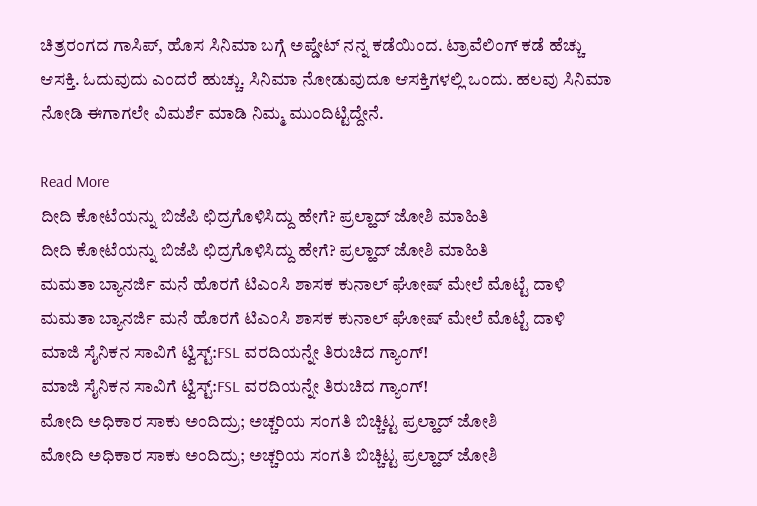ಚಿತ್ರರಂಗದ ಗಾಸಿಪ್, ಹೊಸ ಸಿನಿಮಾ ಬಗ್ಗೆ ಅಪ್ಡೇಟ್ ನನ್ನ ಕಡೆಯಿಂದ. ಟ್ರಾವೆಲಿಂಗ್ ಕಡೆ ಹೆಚ್ಚು ಆಸಕ್ತಿ. ಓದುವುದು ಎಂದರೆ ಹುಚ್ಚು. ಸಿನಿಮಾ ನೋಡುವುದೂ ಆಸಕ್ತಿಗಳಲ್ಲಿ ಒಂದು. ಹಲವು ಸಿನಿಮಾ ನೋಡಿ ಈಗಾಗಲೇ ವಿಮರ್ಶೆ ಮಾಡಿ ನಿಮ್ಮ ಮುಂದಿಟ್ಟಿದ್ದೇನೆ.

Read More
ದೀದಿ ಕೋಟೆಯನ್ನು ಬಿಜೆಪಿ ಛಿದ್ರಗೊಳಿಸಿದ್ದು ಹೇಗೆ? ಪ್ರಲ್ಹಾದ್ ಜೋಶಿ ಮಾಹಿತಿ
ದೀದಿ ಕೋಟೆಯನ್ನು ಬಿಜೆಪಿ ಛಿದ್ರಗೊಳಿಸಿದ್ದು ಹೇಗೆ? ಪ್ರಲ್ಹಾದ್ ಜೋಶಿ ಮಾಹಿತಿ
ಮಮತಾ ಬ್ಯಾನರ್ಜಿ ಮನೆ ಹೊರಗೆ ಟಿಎಂಸಿ ಶಾಸಕ ಕುನಾಲ್ ಘೋಷ್ ಮೇಲೆ ಮೊಟ್ಟೆ ದಾಳಿ
ಮಮತಾ ಬ್ಯಾನರ್ಜಿ ಮನೆ ಹೊರಗೆ ಟಿಎಂಸಿ ಶಾಸಕ ಕುನಾಲ್ ಘೋಷ್ ಮೇಲೆ ಮೊಟ್ಟೆ ದಾಳಿ
ಮಾಜಿ ಸೈನಿಕನ ಸಾವಿಗೆ ಟ್ವಿಸ್ಟ್:FSL ವರದಿಯನ್ನೇ ತಿರುಚಿದ ಗ್ಯಾಂಗ್!
ಮಾಜಿ ಸೈನಿಕನ ಸಾವಿಗೆ ಟ್ವಿಸ್ಟ್:FSL ವರದಿಯನ್ನೇ ತಿರುಚಿದ ಗ್ಯಾಂಗ್!
ಮೋದಿ ಅಧಿಕಾರ ಸಾಕು ಅಂದಿದ್ರು; ಅಚ್ಚರಿಯ ಸಂಗತಿ ಬಿಚ್ಚಿಟ್ಟ ಪ್ರಲ್ಹಾದ್ ಜೋಶಿ
ಮೋದಿ ಅಧಿಕಾರ ಸಾಕು ಅಂದಿದ್ರು; ಅಚ್ಚರಿಯ ಸಂಗತಿ ಬಿಚ್ಚಿಟ್ಟ ಪ್ರಲ್ಹಾದ್ ಜೋಶಿ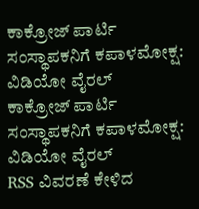ಕಾಕ್ರೋಜ್‌ ಪಾರ್ಟಿ ಸಂಸ್ಥಾಪಕನಿಗೆ ಕಪಾಳಮೋಕ್ಷ: ವಿಡಿಯೋ ವೈರಲ್‌
ಕಾಕ್ರೋಜ್‌ ಪಾರ್ಟಿ ಸಂಸ್ಥಾಪಕನಿಗೆ ಕಪಾಳಮೋಕ್ಷ: ವಿಡಿಯೋ ವೈರಲ್‌
RSS ವಿವರಣೆ ಕೇಳಿದ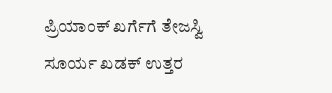ಪ್ರಿಯಾಂಕ್ ಖರ್ಗೆಗೆ ತೇಜಸ್ವಿ ಸೂರ್ಯ ಖಡಕ್ ಉತ್ತರ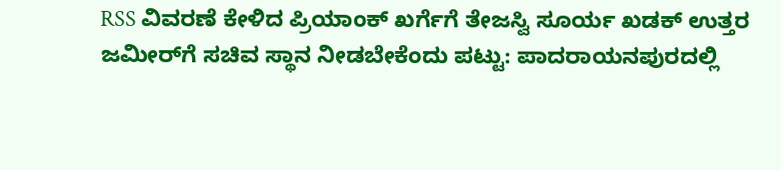RSS ವಿವರಣೆ ಕೇಳಿದ ಪ್ರಿಯಾಂಕ್ ಖರ್ಗೆಗೆ ತೇಜಸ್ವಿ ಸೂರ್ಯ ಖಡಕ್ ಉತ್ತರ
ಜಮೀರ್‌ಗೆ ಸಚಿವ ಸ್ಥಾನ ನೀಡಬೇಕೆಂದು ಪಟ್ಟು: ಪಾದರಾಯನಪುರದಲ್ಲಿ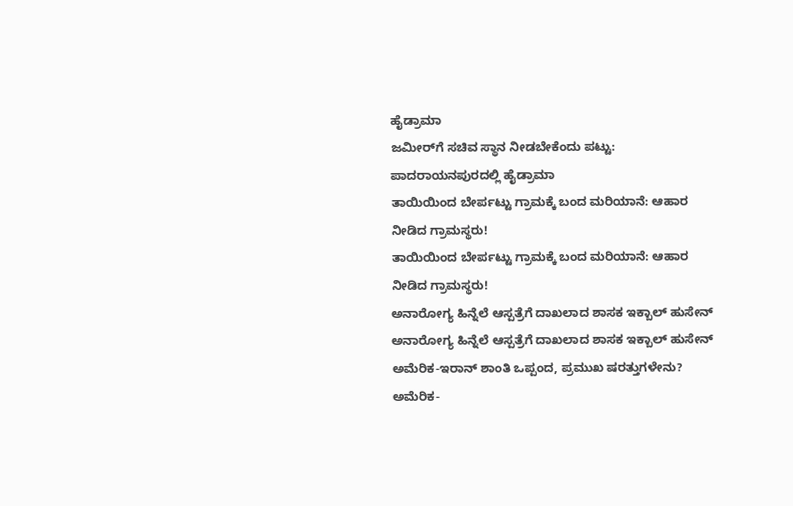ಹೈಡ್ರಾಮಾ
ಜಮೀರ್‌ಗೆ ಸಚಿವ ಸ್ಥಾನ ನೀಡಬೇಕೆಂದು ಪಟ್ಟು: ಪಾದರಾಯನಪುರದಲ್ಲಿ ಹೈಡ್ರಾಮಾ
ತಾಯಿಯಿಂದ ಬೇರ್ಪಟ್ಟು ಗ್ರಾಮಕ್ಕೆ ಬಂದ ಮರಿಯಾನೆ: ಆಹಾರ ನೀಡಿದ ಗ್ರಾಮಸ್ಥರು!
ತಾಯಿಯಿಂದ ಬೇರ್ಪಟ್ಟು ಗ್ರಾಮಕ್ಕೆ ಬಂದ ಮರಿಯಾನೆ: ಆಹಾರ ನೀಡಿದ ಗ್ರಾಮಸ್ಥರು!
ಅನಾರೋಗ್ಯ ಹಿನ್ನೆಲೆ ಆಸ್ಪತ್ರೆಗೆ ದಾಖಲಾದ ಶಾಸಕ ಇಕ್ಬಾಲ್ ಹುಸೇನ್
ಅನಾರೋಗ್ಯ ಹಿನ್ನೆಲೆ ಆಸ್ಪತ್ರೆಗೆ ದಾಖಲಾದ ಶಾಸಕ ಇಕ್ಬಾಲ್ ಹುಸೇನ್
ಅಮೆರಿಕ-ಇರಾನ್ ಶಾಂತಿ ಒಪ್ಪಂದ, ಪ್ರಮುಖ ಷರತ್ತುಗಳೇನು?
ಅಮೆರಿಕ-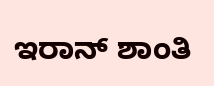ಇರಾನ್ ಶಾಂತಿ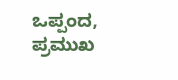ಒಪ್ಪಂದ, ಪ್ರಮುಖ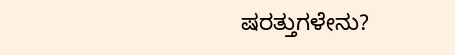ಷರತ್ತುಗಳೇನು?